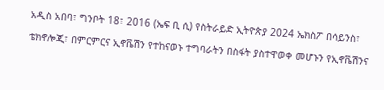አዲስ አበባ፣ ግንቦት 18፣ 2016 (ኤፍ ቢ ሲ) የስትራይድ ኢትዮጵያ 2024 ኤክስፖ በሳይንስ፣ ቴክኖሎጂ፣ በምርምርና ኢኖቬሽን የተከናወኑ ተግባራትን በስፋት ያስተዋወቀ መሆኑን የኢኖቬሽንና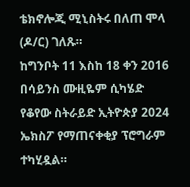ቴክኖሎጂ ሚኒስትሩ በለጠ ሞላ (ዶ/ር) ገለጹ።
ከግንቦት 11 እስከ 18 ቀን 2016 በሳይንስ ሙዚዬም ሲካሄድ የቆየው ስትራይድ ኢትዮጵያ 2024 ኤክስፖ የማጠናቀቂያ ፕሮግራም ተካሂዷል።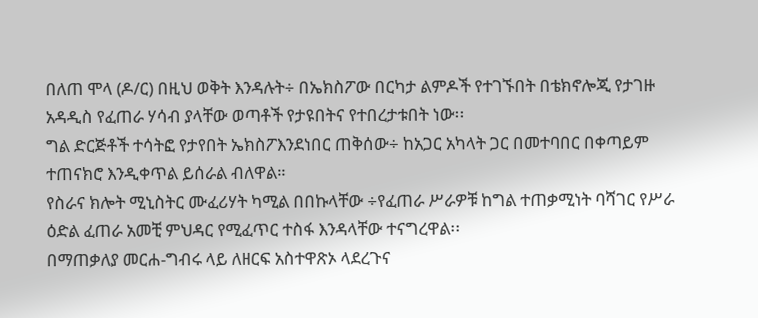በለጠ ሞላ (ዶ/ር) በዚህ ወቅት እንዳሉት÷ በኤክስፖው በርካታ ልምዶች የተገኙበት በቴክኖሎጂ የታገዙ አዳዲስ የፈጠራ ሃሳብ ያላቸው ወጣቶች የታዩበትና የተበረታቱበት ነው፡፡
ግል ድርጅቶች ተሳትፎ የታየበት ኤክስፖእንደነበር ጠቅሰው÷ ከአጋር አካላት ጋር በመተባበር በቀጣይም ተጠናክሮ እንዲቀጥል ይሰራል ብለዋል።
የስራና ክሎት ሚኒስትር ሙፈሪሃት ካሚል በበኩላቸው ÷የፈጠራ ሥራዎቹ ከግል ተጠቃሚነት ባሻገር የሥራ ዕድል ፈጠራ አመቺ ምህዳር የሚፈጥር ተስፋ እንዳላቸው ተናግረዋል፡፡
በማጠቃለያ መርሐ-ግብሩ ላይ ለዘርፍ አስተዋጽኦ ላደረጉና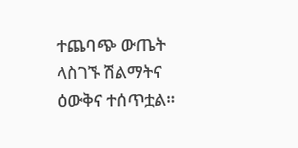ተጨባጭ ውጤት ላስገኙ ሽልማትና ዕውቅና ተሰጥቷል።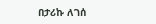በታሪኩ ለገሰ